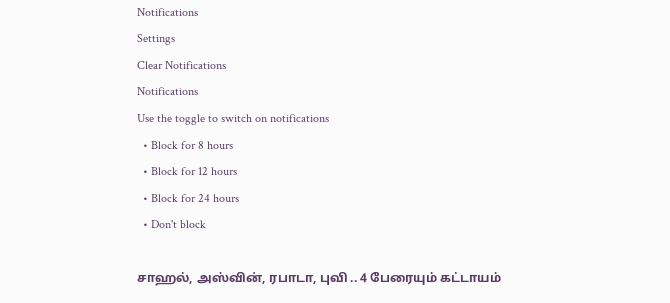Notifications
Settings
Clear Notifications
Notifications
Use the toggle to switch on notifications
  • Block for 8 hours
  • Block for 12 hours
  • Block for 24 hours
  • Don't block

சாஹல், அஸ்வின், ரபாடா, புவி .. 4 பேரையும் கட்டாயம்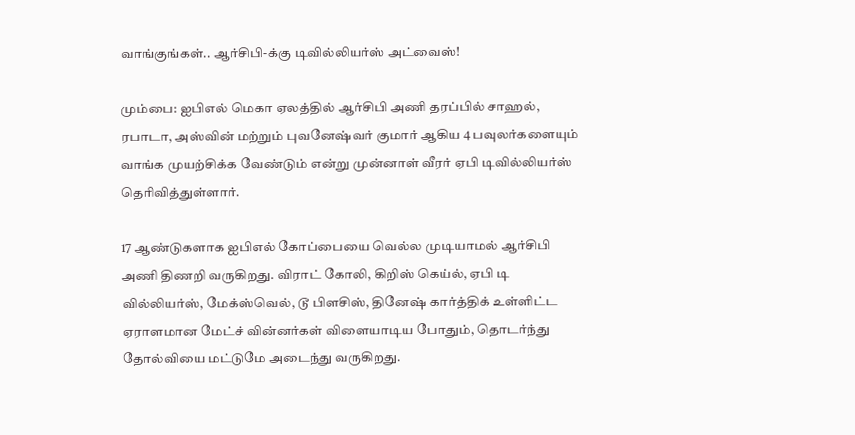வாங்குங்கள்.. ஆர்சிபி-க்கு டிவில்லியர்ஸ் அட்வைஸ்!

மும்பை: ஐபிஎல் மெகா ஏலத்தில் ஆர்சிபி அணி தரப்பில் சாஹல், ரபாடா, அஸ்வின் மற்றும் புவனேஷ்வர் குமார் ஆகிய 4 பவுலர்களையும் வாங்க முயற்சிக்க வேண்டும் என்று முன்னாள் வீரர் ஏபி டிவில்லியர்ஸ் தெரிவித்துள்ளார்.

17 ஆண்டுகளாக ஐபிஎல் கோப்பையை வெல்ல முடியாமல் ஆர்சிபி அணி திணறி வருகிறது. விராட் கோலி, கிறிஸ் கெய்ல், ஏபி டி வில்லியர்ஸ், மேக்ஸ்வெல், டூ பிளசிஸ், தினேஷ் கார்த்திக் உள்ளிட்ட ஏராளமான மேட்ச் வின்னர்கள் விளையாடிய போதும், தொடர்ந்து தோல்வியை மட்டுமே அடைந்து வருகிறது.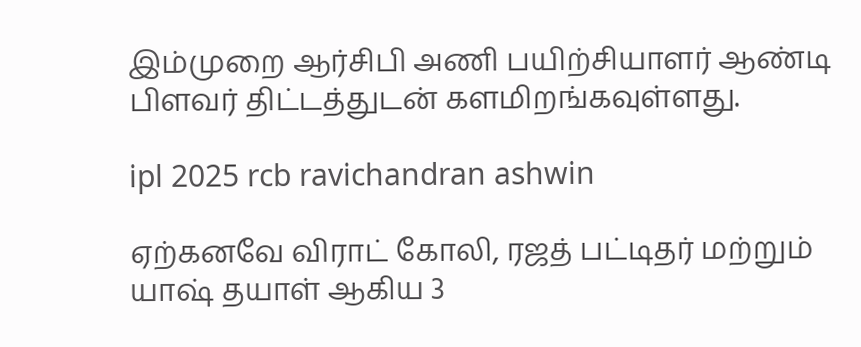இம்முறை ஆர்சிபி அணி பயிற்சியாளர் ஆண்டி பிளவர் திட்டத்துடன் களமிறங்கவுள்ளது.

ipl 2025 rcb ravichandran ashwin

ஏற்கனவே விராட் கோலி, ரஜத் பட்டிதர் மற்றும் யாஷ் தயாள் ஆகிய 3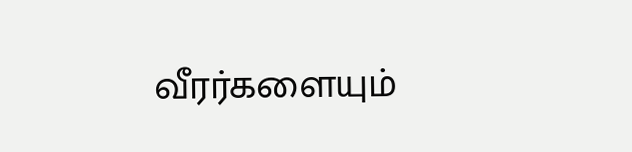வீரர்களையும்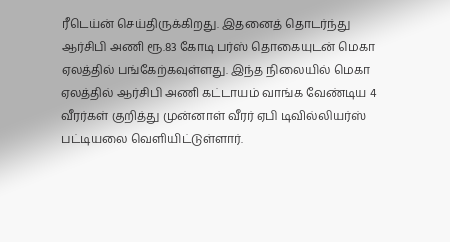ரீடெய்ன் செய்திருக்கிறது. இதனைத் தொடர்ந்து ஆர்சிபி அணி ரூ.83 கோடி பர்ஸ் தொகையுடன் மெகா ஏலத்தில் பங்கேற்கவுள்ளது. இந்த நிலையில் மெகா ஏலத்தில் ஆர்சிபி அணி கட்டாயம் வாங்க வேண்டிய 4 வீரர்கள் குறித்து முன்னாள் வீரர் ஏபி டிவில்லியர்ஸ் பட்டியலை வெளியிட்டுள்ளார்.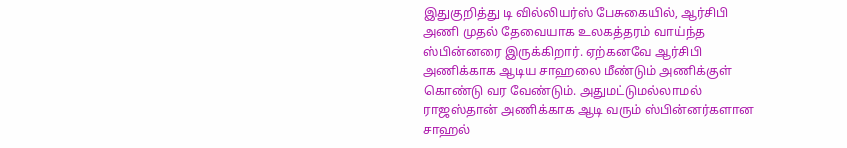இதுகுறித்து டி வில்லியர்ஸ் பேசுகையில், ஆர்சிபி அணி முதல் தேவையாக உலகத்தரம் வாய்ந்த ஸ்பின்னரை இருக்கிறார். ஏற்கனவே ஆர்சிபி அணிக்காக ஆடிய சாஹலை மீண்டும் அணிக்குள் கொண்டு வர வேண்டும். அதுமட்டுமல்லாமல் ராஜஸ்தான் அணிக்காக ஆடி வரும் ஸ்பின்னர்களான சாஹல்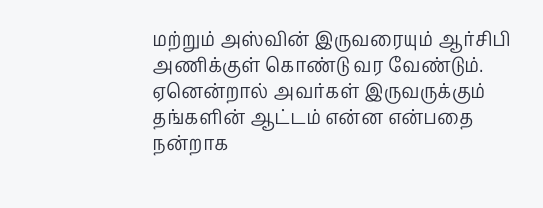மற்றும் அஸ்வின் இருவரையும் ஆர்சிபி அணிக்குள் கொண்டு வர வேண்டும். ஏனென்றால் அவர்கள் இருவருக்கும் தங்களின் ஆட்டம் என்ன என்பதை நன்றாக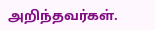அறிந்தவர்கள்.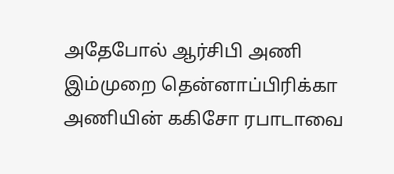அதேபோல் ஆர்சிபி அணி இம்முறை தென்னாப்பிரிக்கா அணியின் ககிசோ ரபாடாவை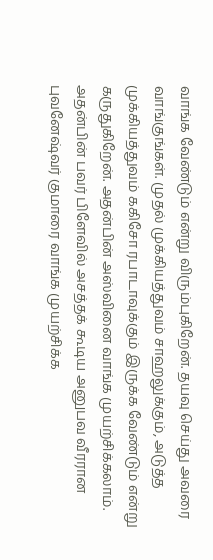வாங்க வேண்டும் என்று விரும்புகிறேன். தயவு செய்து அவரை வாங்குங்கள். முதல் முக்கியத்துவம் சாஹலுக்கும், அடுத்த முக்கியத்துவம் ககிசோ ரபாடாவுக்கும் இருக்க வேண்டும் என்று கருதுகிறேன். அதன்பின் அஸ்வினை வாங்க முயற்சிக்கலாம். அதன்பின் பவர் பிளேவில் அசத்தக் கூடிய அனுபவ வீரரான புவனேஷ்வர் குமாரை வாங்க முயற்சிக்க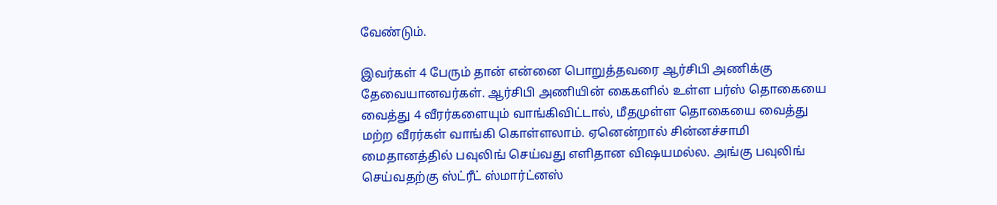வேண்டும்.

இவர்கள் 4 பேரும் தான் என்னை பொறுத்தவரை ஆர்சிபி அணிக்கு தேவையானவர்கள். ஆர்சிபி அணியின் கைகளில் உள்ள பர்ஸ் தொகையை வைத்து 4 வீரர்களையும் வாங்கிவிட்டால், மீதமுள்ள தொகையை வைத்து மற்ற வீரர்கள் வாங்கி கொள்ளலாம். ஏனென்றால் சின்னச்சாமி மைதானத்தில் பவுலிங் செய்வது எளிதான விஷயமல்ல. அங்கு பவுலிங் செய்வதற்கு ஸ்ட்ரீட் ஸ்மார்ட்னஸ்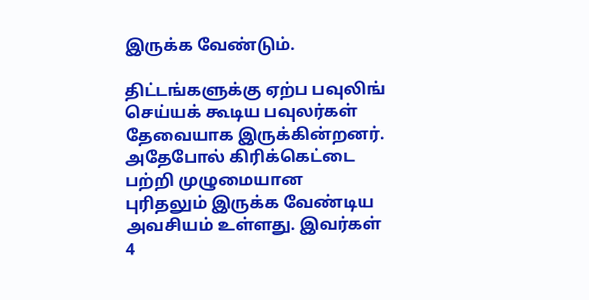இருக்க வேண்டும்.

திட்டங்களுக்கு ஏற்ப பவுலிங் செய்யக் கூடிய பவுலர்கள் தேவையாக இருக்கின்றனர். அதேபோல் கிரிக்கெட்டை பற்றி முழுமையான புரிதலும் இருக்க வேண்டிய அவசியம் உள்ளது. இவர்கள் 4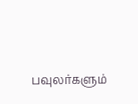பவுலர்களும்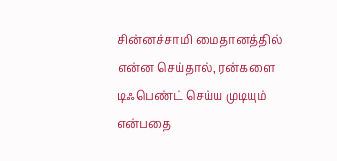சின்னச்சாமி மைதானத்தில் என்ன செய்தால், ரன்களை டிஃபெண்ட் செய்ய முடியும் என்பதை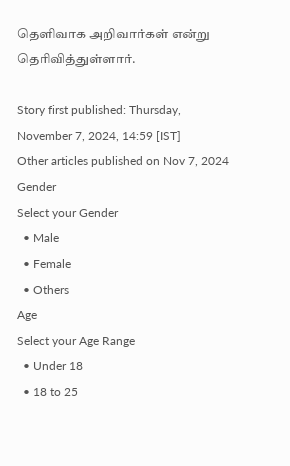தெளிவாக அறிவார்கள் என்று தெரிவித்துள்ளார்.

Story first published: Thursday, November 7, 2024, 14:59 [IST]
Other articles published on Nov 7, 2024
Gender
Select your Gender
  • Male
  • Female
  • Others
Age
Select your Age Range
  • Under 18
  • 18 to 25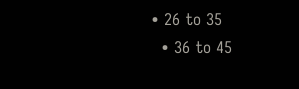• 26 to 35
  • 36 to 45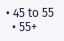• 45 to 55
  • 55+